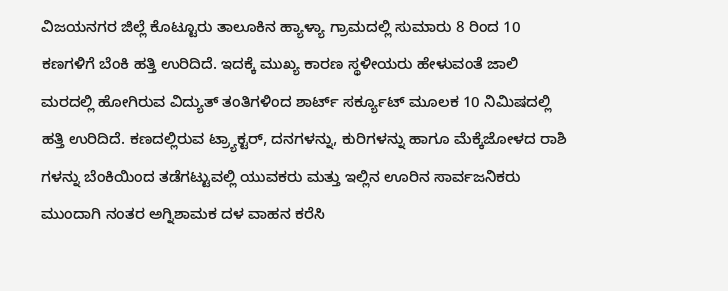ವಿಜಯನಗರ ಜಿಲ್ಲೆ ಕೊಟ್ಟೂರು ತಾಲೂಕಿನ ಹ್ಯಾಳ್ಯಾ ಗ್ರಾಮದಲ್ಲಿ ಸುಮಾರು 8 ರಿಂದ 10 ಕಣಗಳಿಗೆ ಬೆಂಕಿ ಹತ್ತಿ ಉರಿದಿದೆ. ಇದಕ್ಕೆ ಮುಖ್ಯ ಕಾರಣ ಸ್ಥಳೀಯರು ಹೇಳುವಂತೆ ಜಾಲಿ ಮರದಲ್ಲಿ ಹೋಗಿರುವ ವಿದ್ಯುತ್ ತಂತಿಗಳಿಂದ ಶಾರ್ಟ್ ಸರ್ಕ್ಯೂಟ್ ಮೂಲಕ 10 ನಿಮಿಷದಲ್ಲಿ ಹತ್ತಿ ಉರಿದಿದೆ. ಕಣದಲ್ಲಿರುವ ಟ್ರ್ಯಾಕ್ಟರ್, ದನಗಳನ್ನು, ಕುರಿಗಳನ್ನು ಹಾಗೂ ಮೆಕ್ಕೆಜೋಳದ ರಾಶಿ ಗಳನ್ನು ಬೆಂಕಿಯಿಂದ ತಡೆಗಟ್ಟುವಲ್ಲಿ ಯುವಕರು ಮತ್ತು ಇಲ್ಲಿನ ಊರಿನ ಸಾರ್ವಜನಿಕರು ಮುಂದಾಗಿ ನಂತರ ಅಗ್ನಿಶಾಮಕ ದಳ ವಾಹನ ಕರೆಸಿ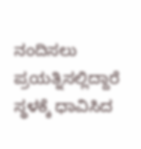ನಂದಿಸಲು ಪ್ರಯತ್ನಿಸಲ್ಲಿದ್ದಾರೆ ಸ್ಥಳಕ್ಕೆ ಧಾವಿಸಿದ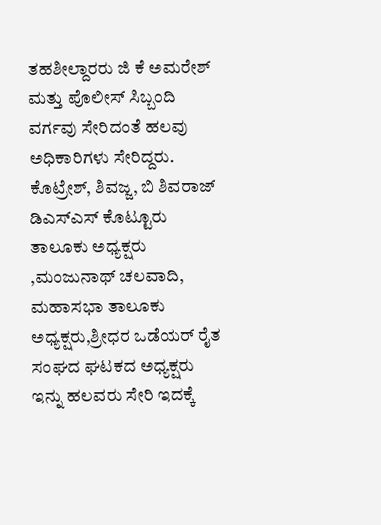ತಹಶೀಲ್ದಾರರು ಜಿ ಕೆ ಅಮರೇಶ್ ಮತ್ತು ಪೊಲೀಸ್ ಸಿಬ್ಬಂದಿ ವರ್ಗವು ಸೇರಿದಂತೆ ಹಲವು ಅಧಿಕಾರಿಗಳು ಸೇರಿದ್ದರು. ಕೊಟ್ರೇಶ್, ಶಿವಜ್ಜ, ಬಿ ಶಿವರಾಜ್ ಡಿಎಸ್ಎಸ್ ಕೊಟ್ಟೂರು ತಾಲೂಕು ಅಧ್ಯಕ್ಷರು ,ಮಂಜುನಾಥ್ ಚಲವಾದಿ, ಮಹಾಸಭಾ ತಾಲೂಕು ಅಧ್ಯಕ್ಷರು,ಶ್ರೀಧರ ಒಡೆಯರ್ ರೈತ ಸಂಘದ ಘಟಕದ ಅಧ್ಯಕ್ಷರು ಇನ್ನು ಹಲವರು ಸೇರಿ ಇದಕ್ಕೆ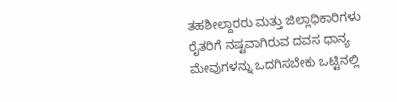ತಹಶೀಲ್ದಾರರು ಮತ್ತು ಜಿಲ್ಲಾಧಿಕಾರಿಗಳು ರೈತರಿಗೆ ನಷ್ಟವಾಗಿರುವ ದವಸ ಧಾನ್ಯ ಮೇವುಗಳನ್ನು ಒದಗಿಸಬೇಕು ಒಟ್ಟಿನಲ್ಲಿ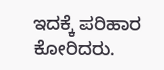ಇದಕ್ಕೆ ಪರಿಹಾರ ಕೋರಿದರು.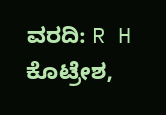ವರದಿ: R H ಕೊಟ್ರೇಶ,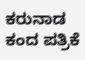ಕರುನಾಡ ಕಂದ ಪತ್ರಿಕೆ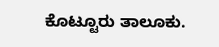ಕೊಟ್ಟೂರು ತಾಲೂಕು.